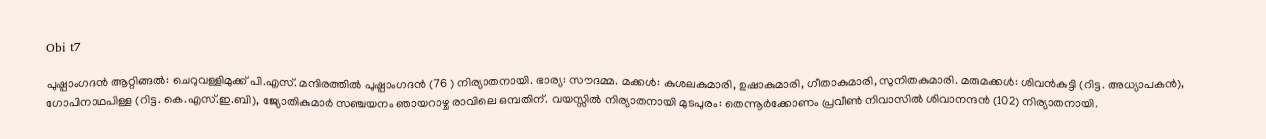Obi t7

പുഷ്പാംഗദൻ ആറ്റിങ്ങൽ: ചെറുവള്ളിമുക്ക് പി.എസ്. മന്ദിരത്തിൽ പുഷ്പാംഗദൻ (76 ) നിര്യാതനായി. ഭാര്യ: സൗദമ്മ. മക്കൾ: കുശലകുമാരി, ഉഷാകുമാരി, ഗീതാകുമാരി, സുനിതകുമാരി. മരുമക്കൾ: ശിവൻകുട്ടി (റിട്ട. അധ്യാപകൻ), ഗോപിനാഥപിള്ള (റിട്ട. കെ.എസ്.ഇ.ബി), ജ്യോതികുമാർ സഞ്ചയനം ഞായറാഴ്ച രാവിലെ ഒമ്പതിന്. വയസ്സിൽ നിര്യാതനായി മുടപുരം: തെന്നൂർക്കോണം പ്രവീൺ നിവാസിൽ ശിവാനന്ദൻ (102) നിര്യാതനായി.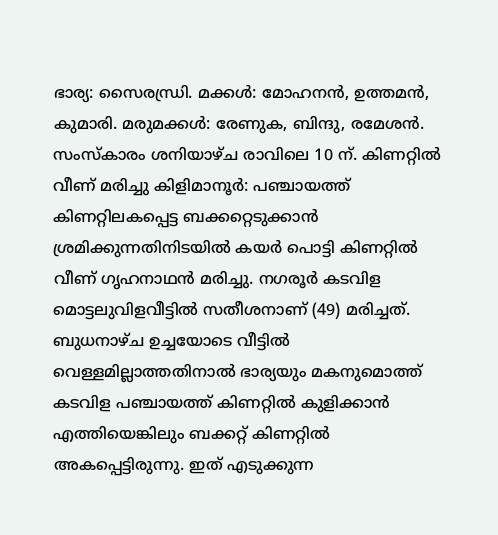ഭാര്യ: സൈരന്ധ്രി. മക്കൾ: മോഹനൻ, ഉത്തമൻ, കുമാരി. മരുമക്കൾ: രേണുക, ബിന്ദു, രമേശൻ. സംസ്കാരം ശനിയാഴ്ച രാവിലെ 10 ന്. കിണറ്റിൽ വീണ് മരിച്ചു കിളിമാനൂർ: പഞ്ചായത്ത് കിണറ്റിലകപ്പെട്ട ബക്കറ്റെടുക്കാൻ ശ്രമിക്കുന്നതിനിടയിൽ കയർ പൊട്ടി കിണറ്റിൽ വീണ് ഗൃഹനാഥൻ മരിച്ചു. നഗരൂർ കടവിള മൊട്ടലുവിളവീട്ടിൽ സതീശനാണ് (49) മരിച്ചത്. ബുധനാഴ്ച ഉച്ചയോടെ വീട്ടിൽ വെള്ളമില്ലാത്തതിനാൽ ഭാര്യയും മകനുമൊത്ത് കടവിള പഞ്ചായത്ത് കിണറ്റിൽ കുളിക്കാൻ എത്തിയെങ്കിലും ബക്കറ്റ് കിണറ്റിൽ അകപ്പെട്ടിരുന്നു. ഇത് എടുക്കുന്ന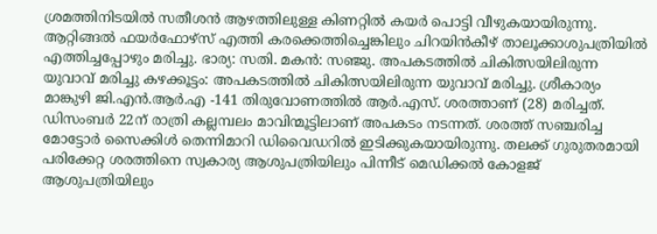ശ്രമത്തിനിടയിൽ സതീശൻ ആഴത്തിലുള്ള കിണറ്റിൽ കയർ പൊട്ടി വീഴുകയായിരുന്നു. ആറ്റിങ്ങൽ ഫയർഫോഴ്സ് എത്തി കരക്കെത്തിച്ചെങ്കിലും ചിറയിൻകീഴ് താലൂക്കാശുപത്രിയിൽ എത്തിച്ചപ്പോഴും മരിച്ചു. ഭാര്യ: സതി. മകൻ: സഞ്ജു. അപകടത്തിൽ ചികിത്സയിലിരുന്ന യുവാവ് മരിച്ചു കഴക്കൂട്ടം: അപകടത്തിൽ ചികിത്സയിലിരുന്ന യുവാവ് മരിച്ചു. ശ്രീകാര്യം മാങ്കുഴി ജി.എൻ.ആർ.എ -141 തിരുവോണത്തിൽ ആർ.എസ്. ശരത്താണ് (28) മരിച്ചത്. ഡിസംബർ 22ന് രാത്രി കല്ലമ്പലം മാവിന്മൂട്ടിലാണ് അപകടം നടന്നത്. ശരത്ത്‌ സഞ്ചരിച്ച മോട്ടോർ സൈക്കിൾ തെന്നിമാറി ഡിവൈഡറിൽ ഇടിക്കുകയായിരുന്നു. തലക്ക് ഗുരുതരമായി പരിക്കേറ്റ ശരത്തിനെ സ്വകാര്യ ആശുപത്രിയിലും പിന്നീട് മെഡിക്കൽ കോളജ് ആശുപത്രിയിലും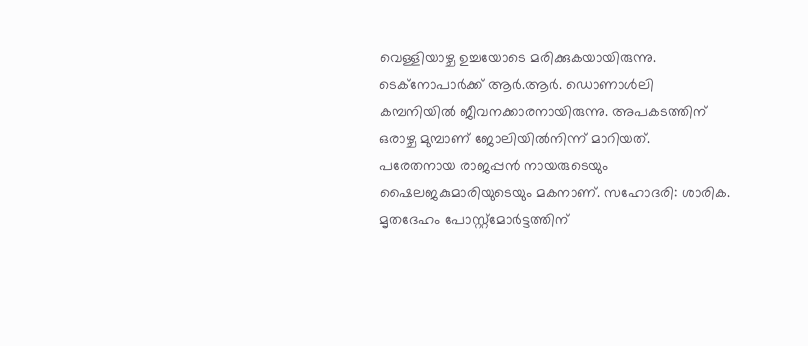വെള്ളിയാഴ്ച ഉച്ചയോടെ മരിക്കുകയായിരുന്നു. ടെക്‌നോപാർക്ക് ആർ.ആർ. ഡൊണാൾലി കമ്പനിയിൽ ജീവനക്കാരനായിരുന്നു. അപകടത്തിന് ഒരാഴ്ച മുമ്പാണ് ജോലിയിൽനിന്ന് മാറിയത്. പരേതനായ രാജപ്പൻ നായരുടെയും ഷൈലജകുമാരിയുടെയും മകനാണ്. സഹോദരി: ശാരിക. മൃതദേഹം പോസ്റ്റ്മോർട്ടത്തിന്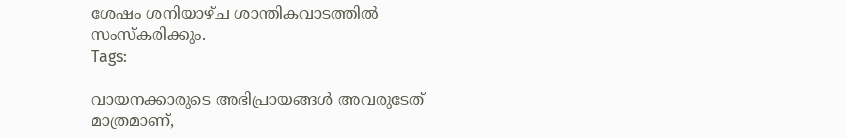ശേഷം ശനിയാഴ്ച ശാന്തികവാടത്തിൽ സംസ്കരിക്കും.
Tags:

വായനക്കാരുടെ അഭിപ്രായങ്ങള്‍ അവരുടേത് മാത്രമാണ്,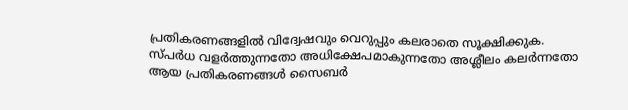പ്രതികരണങ്ങളിൽ വിദ്വേഷവും വെറുപ്പും കലരാതെ സൂക്ഷിക്കുക. സ്പർധ വളർത്തുന്നതോ അധിക്ഷേപമാകുന്നതോ അശ്ലീലം കലർന്നതോ ആയ പ്രതികരണങ്ങൾ സൈബർ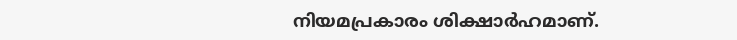നിയമപ്രകാരം ശിക്ഷാർഹമാണ്.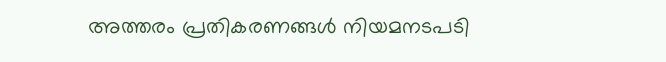അത്തരം പ്രതികരണങ്ങൾ നിയമനടപടി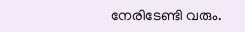നേരിടേണ്ടി വരും.